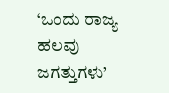‘ಒಂದು ರಾಜ್ಯ ಹಲವು ಜಗತ್ತುಗಳು’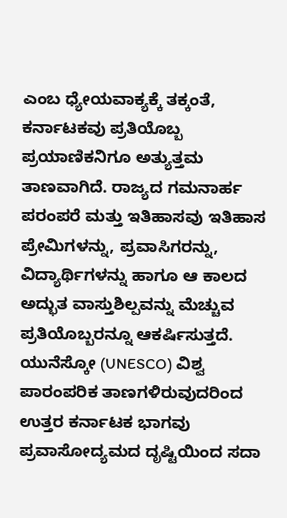ಎಂಬ ಧ್ಯೇಯವಾಕ್ಯಕ್ಕೆ ತಕ್ಕಂತೆ, ಕರ್ನಾಟಕವು ಪ್ರತಿಯೊಬ್ಬ ಪ್ರಯಾಣಿಕನಿಗೂ ಅತ್ಯುತ್ತಮ ತಾಣವಾಗಿದೆ. ರಾಜ್ಯದ ಗಮನಾರ್ಹ ಪರಂಪರೆ ಮತ್ತು ಇತಿಹಾಸವು ಇತಿಹಾಸ ಪ್ರೇಮಿಗಳನ್ನು, ಪ್ರವಾಸಿಗರನ್ನು, ವಿದ್ಯಾರ್ಥಿಗಳನ್ನು ಹಾಗೂ ಆ ಕಾಲದ ಅದ್ಭುತ ವಾಸ್ತುಶಿಲ್ಪವನ್ನು ಮೆಚ್ಚುವ ಪ್ರತಿಯೊಬ್ಬರನ್ನೂ ಆಕರ್ಷಿಸುತ್ತದೆ. ಯುನೆಸ್ಕೋ (UNESCO) ವಿಶ್ವ ಪಾರಂಪರಿಕ ತಾಣಗಳಿರುವುದರಿಂದ ಉತ್ತರ ಕರ್ನಾಟಕ ಭಾಗವು ಪ್ರವಾಸೋದ್ಯಮದ ದೃಷ್ಟಿಯಿಂದ ಸದಾ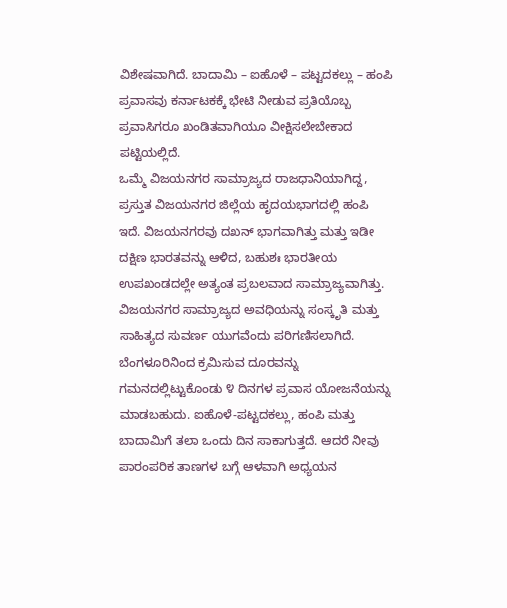ವಿಶೇಷವಾಗಿದೆ. ಬಾದಾಮಿ – ಐಹೊಳೆ – ಪಟ್ಟದಕಲ್ಲು – ಹಂಪಿ ಪ್ರವಾಸವು ಕರ್ನಾಟಕಕ್ಕೆ ಭೇಟಿ ನೀಡುವ ಪ್ರತಿಯೊಬ್ಬ ಪ್ರವಾಸಿಗರೂ ಖಂಡಿತವಾಗಿಯೂ ವೀಕ್ಷಿಸಲೇಬೇಕಾದ ಪಟ್ಟಿಯಲ್ಲಿದೆ.
ಒಮ್ಮೆ ವಿಜಯನಗರ ಸಾಮ್ರಾಜ್ಯದ ರಾಜಧಾನಿಯಾಗಿದ್ದ, ಪ್ರಸ್ತುತ ವಿಜಯನಗರ ಜಿಲ್ಲೆಯ ಹೃದಯಭಾಗದಲ್ಲಿ ಹಂಪಿ ಇದೆ. ವಿಜಯನಗರವು ದಖನ್ ಭಾಗವಾಗಿತ್ತು ಮತ್ತು ಇಡೀ ದಕ್ಷಿಣ ಭಾರತವನ್ನು ಆಳಿದ, ಬಹುಶಃ ಭಾರತೀಯ ಉಪಖಂಡದಲ್ಲೇ ಅತ್ಯಂತ ಪ್ರಬಲವಾದ ಸಾಮ್ರಾಜ್ಯವಾಗಿತ್ತು. ವಿಜಯನಗರ ಸಾಮ್ರಾಜ್ಯದ ಅವಧಿಯನ್ನು ಸಂಸ್ಕೃತಿ ಮತ್ತು ಸಾಹಿತ್ಯದ ಸುವರ್ಣ ಯುಗವೆಂದು ಪರಿಗಣಿಸಲಾಗಿದೆ.
ಬೆಂಗಳೂರಿನಿಂದ ಕ್ರಮಿಸುವ ದೂರವನ್ನು ಗಮನದಲ್ಲಿಟ್ಟುಕೊಂಡು ೪ ದಿನಗಳ ಪ್ರವಾಸ ಯೋಜನೆಯನ್ನು ಮಾಡಬಹುದು. ಐಹೊಳೆ-ಪಟ್ಟದಕಲ್ಲು, ಹಂಪಿ ಮತ್ತು ಬಾದಾಮಿಗೆ ತಲಾ ಒಂದು ದಿನ ಸಾಕಾಗುತ್ತದೆ. ಆದರೆ ನೀವು ಪಾರಂಪರಿಕ ತಾಣಗಳ ಬಗ್ಗೆ ಆಳವಾಗಿ ಅಧ್ಯಯನ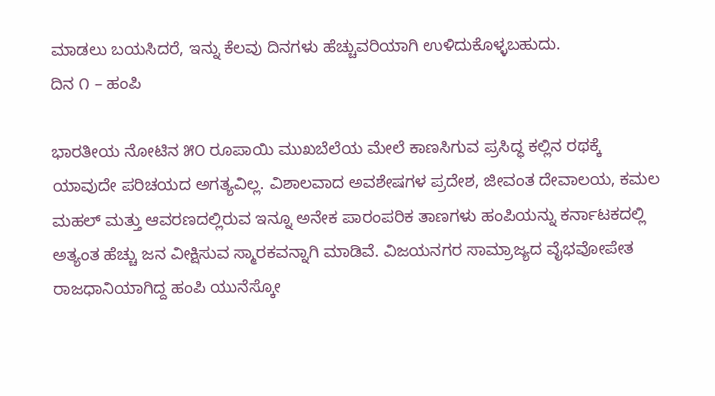ಮಾಡಲು ಬಯಸಿದರೆ, ಇನ್ನು ಕೆಲವು ದಿನಗಳು ಹೆಚ್ಚುವರಿಯಾಗಿ ಉಳಿದುಕೊಳ್ಳಬಹುದು.
ದಿನ ೧ – ಹಂಪಿ

ಭಾರತೀಯ ನೋಟಿನ ೫೦ ರೂಪಾಯಿ ಮುಖಬೆಲೆಯ ಮೇಲೆ ಕಾಣಸಿಗುವ ಪ್ರಸಿದ್ಧ ಕಲ್ಲಿನ ರಥಕ್ಕೆ ಯಾವುದೇ ಪರಿಚಯದ ಅಗತ್ಯವಿಲ್ಲ. ವಿಶಾಲವಾದ ಅವಶೇಷಗಳ ಪ್ರದೇಶ, ಜೀವಂತ ದೇವಾಲಯ, ಕಮಲ ಮಹಲ್ ಮತ್ತು ಆವರಣದಲ್ಲಿರುವ ಇನ್ನೂ ಅನೇಕ ಪಾರಂಪರಿಕ ತಾಣಗಳು ಹಂಪಿಯನ್ನು ಕರ್ನಾಟಕದಲ್ಲಿ ಅತ್ಯಂತ ಹೆಚ್ಚು ಜನ ವೀಕ್ಷಿಸುವ ಸ್ಮಾರಕವನ್ನಾಗಿ ಮಾಡಿವೆ. ವಿಜಯನಗರ ಸಾಮ್ರಾಜ್ಯದ ವೈಭವೋಪೇತ ರಾಜಧಾನಿಯಾಗಿದ್ದ ಹಂಪಿ ಯುನೆಸ್ಕೋ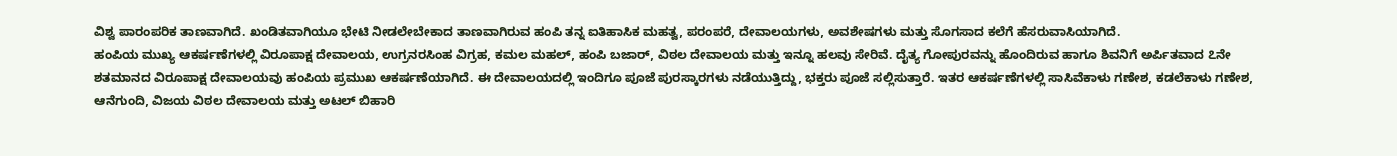ವಿಶ್ವ ಪಾರಂಪರಿಕ ತಾಣವಾಗಿದೆ. ಖಂಡಿತವಾಗಿಯೂ ಭೇಟಿ ನೀಡಲೇಬೇಕಾದ ತಾಣವಾಗಿರುವ ಹಂಪಿ ತನ್ನ ಐತಿಹಾಸಿಕ ಮಹತ್ವ, ಪರಂಪರೆ, ದೇವಾಲಯಗಳು, ಅವಶೇಷಗಳು ಮತ್ತು ಸೊಗಸಾದ ಕಲೆಗೆ ಹೆಸರುವಾಸಿಯಾಗಿದೆ.
ಹಂಪಿಯ ಮುಖ್ಯ ಆಕರ್ಷಣೆಗಳಲ್ಲಿ ವಿರೂಪಾಕ್ಷ ದೇವಾಲಯ, ಉಗ್ರನರಸಿಂಹ ವಿಗ್ರಹ, ಕಮಲ ಮಹಲ್, ಹಂಪಿ ಬಜಾರ್, ವಿಠಲ ದೇವಾಲಯ ಮತ್ತು ಇನ್ನೂ ಹಲವು ಸೇರಿವೆ. ದೈತ್ಯ ಗೋಪುರವನ್ನು ಹೊಂದಿರುವ ಹಾಗೂ ಶಿವನಿಗೆ ಅರ್ಪಿತವಾದ ೭ನೇ ಶತಮಾನದ ವಿರೂಪಾಕ್ಷ ದೇವಾಲಯವು ಹಂಪಿಯ ಪ್ರಮುಖ ಆಕರ್ಷಣೆಯಾಗಿದೆ. ಈ ದೇವಾಲಯದಲ್ಲಿ ಇಂದಿಗೂ ಪೂಜೆ ಪುರಸ್ಕಾರಗಳು ನಡೆಯುತ್ತಿದ್ದು, ಭಕ್ತರು ಪೂಜೆ ಸಲ್ಲಿಸುತ್ತಾರೆ. ಇತರ ಆಕರ್ಷಣೆಗಳಲ್ಲಿ ಸಾಸಿವೆಕಾಳು ಗಣೇಶ, ಕಡಲೆಕಾಳು ಗಣೇಶ, ಆನೆಗುಂದಿ, ವಿಜಯ ವಿಠಲ ದೇವಾಲಯ ಮತ್ತು ಅಟಲ್ ಬಿಹಾರಿ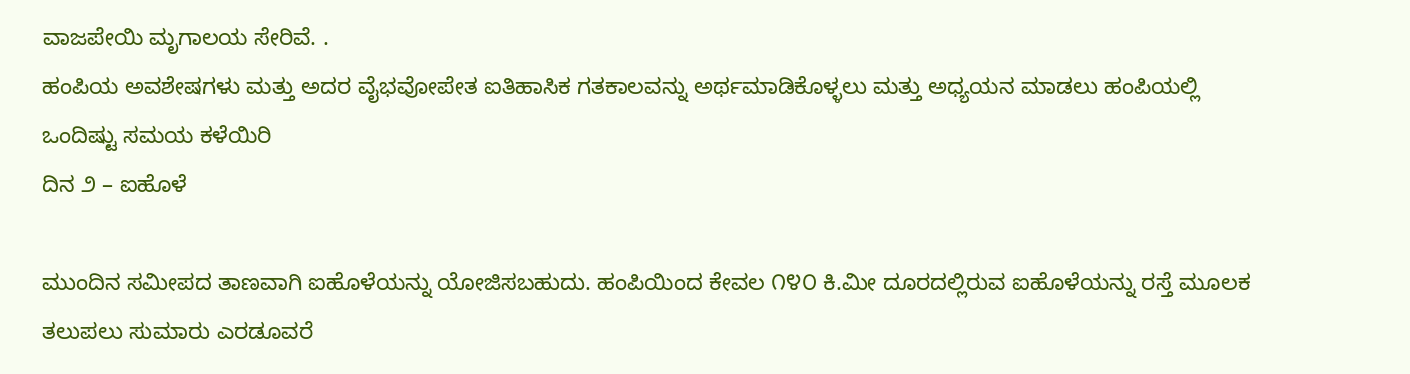ವಾಜಪೇಯಿ ಮೃಗಾಲಯ ಸೇರಿವೆ. .
ಹಂಪಿಯ ಅವಶೇಷಗಳು ಮತ್ತು ಅದರ ವೈಭವೋಪೇತ ಐತಿಹಾಸಿಕ ಗತಕಾಲವನ್ನು ಅರ್ಥಮಾಡಿಕೊಳ್ಳಲು ಮತ್ತು ಅಧ್ಯಯನ ಮಾಡಲು ಹಂಪಿಯಲ್ಲಿ ಒಂದಿಷ್ಟು ಸಮಯ ಕಳೆಯಿರಿ
ದಿನ ೨ – ಐಹೊಳೆ

ಮುಂದಿನ ಸಮೀಪದ ತಾಣವಾಗಿ ಐಹೊಳೆಯನ್ನು ಯೋಜಿಸಬಹುದು. ಹಂಪಿಯಿಂದ ಕೇವಲ ೧೪೦ ಕಿ.ಮೀ ದೂರದಲ್ಲಿರುವ ಐಹೊಳೆಯನ್ನು ರಸ್ತೆ ಮೂಲಕ ತಲುಪಲು ಸುಮಾರು ಎರಡೂವರೆ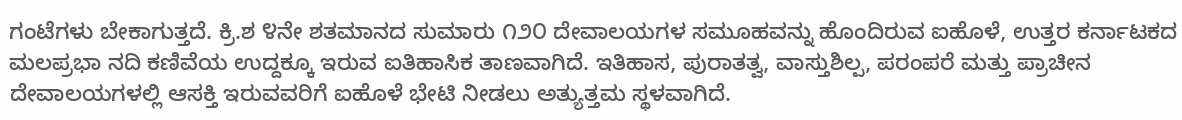ಗಂಟೆಗಳು ಬೇಕಾಗುತ್ತದೆ. ಕ್ರಿ.ಶ ೪ನೇ ಶತಮಾನದ ಸುಮಾರು ೧೨೦ ದೇವಾಲಯಗಳ ಸಮೂಹವನ್ನು ಹೊಂದಿರುವ ಐಹೊಳೆ, ಉತ್ತರ ಕರ್ನಾಟಕದ ಮಲಪ್ರಭಾ ನದಿ ಕಣಿವೆಯ ಉದ್ದಕ್ಕೂ ಇರುವ ಐತಿಹಾಸಿಕ ತಾಣವಾಗಿದೆ. ಇತಿಹಾಸ, ಪುರಾತತ್ವ, ವಾಸ್ತುಶಿಲ್ಪ, ಪರಂಪರೆ ಮತ್ತು ಪ್ರಾಚೀನ ದೇವಾಲಯಗಳಲ್ಲಿ ಆಸಕ್ತಿ ಇರುವವರಿಗೆ ಐಹೊಳೆ ಭೇಟಿ ನೀಡಲು ಅತ್ಯುತ್ತಮ ಸ್ಥಳವಾಗಿದೆ.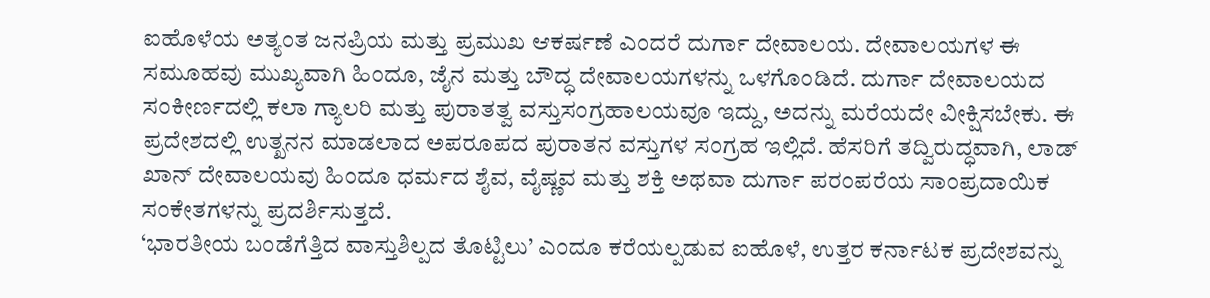ಐಹೊಳೆಯ ಅತ್ಯಂತ ಜನಪ್ರಿಯ ಮತ್ತು ಪ್ರಮುಖ ಆಕರ್ಷಣೆ ಎಂದರೆ ದುರ್ಗಾ ದೇವಾಲಯ. ದೇವಾಲಯಗಳ ಈ ಸಮೂಹವು ಮುಖ್ಯವಾಗಿ ಹಿಂದೂ, ಜೈನ ಮತ್ತು ಬೌದ್ಧ ದೇವಾಲಯಗಳನ್ನು ಒಳಗೊಂಡಿದೆ. ದುರ್ಗಾ ದೇವಾಲಯದ ಸಂಕೀರ್ಣದಲ್ಲಿ ಕಲಾ ಗ್ಯಾಲರಿ ಮತ್ತು ಪುರಾತತ್ವ ವಸ್ತುಸಂಗ್ರಹಾಲಯವೂ ಇದ್ದು, ಅದನ್ನು ಮರೆಯದೇ ವೀಕ್ಷಿಸಬೇಕು. ಈ ಪ್ರದೇಶದಲ್ಲಿ ಉತ್ಖನನ ಮಾಡಲಾದ ಅಪರೂಪದ ಪುರಾತನ ವಸ್ತುಗಳ ಸಂಗ್ರಹ ಇಲ್ಲಿದೆ. ಹೆಸರಿಗೆ ತದ್ವಿರುದ್ಧವಾಗಿ, ಲಾಡ್ ಖಾನ್ ದೇವಾಲಯವು ಹಿಂದೂ ಧರ್ಮದ ಶೈವ, ವೈಷ್ಣವ ಮತ್ತು ಶಕ್ತಿ ಅಥವಾ ದುರ್ಗಾ ಪರಂಪರೆಯ ಸಾಂಪ್ರದಾಯಿಕ ಸಂಕೇತಗಳನ್ನು ಪ್ರದರ್ಶಿಸುತ್ತದೆ.
‘ಭಾರತೀಯ ಬಂಡೆಗೆತ್ತಿದ ವಾಸ್ತುಶಿಲ್ಪದ ತೊಟ್ಟಿಲು’ ಎಂದೂ ಕರೆಯಲ್ಪಡುವ ಐಹೊಳೆ, ಉತ್ತರ ಕರ್ನಾಟಕ ಪ್ರದೇಶವನ್ನು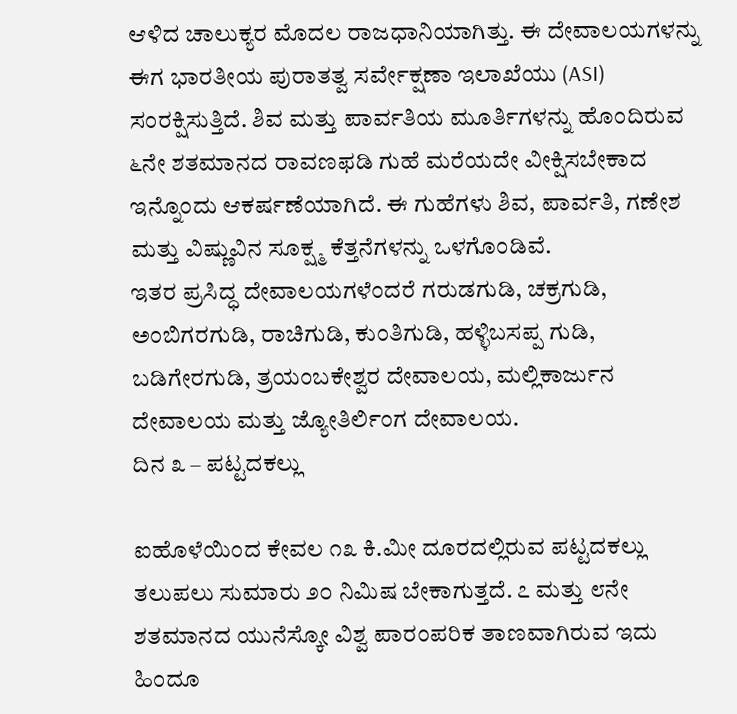ಆಳಿದ ಚಾಲುಕ್ಯರ ಮೊದಲ ರಾಜಧಾನಿಯಾಗಿತ್ತು. ಈ ದೇವಾಲಯಗಳನ್ನು ಈಗ ಭಾರತೀಯ ಪುರಾತತ್ವ ಸರ್ವೇಕ್ಷಣಾ ಇಲಾಖೆಯು (ASI) ಸಂರಕ್ಷಿಸುತ್ತಿದೆ. ಶಿವ ಮತ್ತು ಪಾರ್ವತಿಯ ಮೂರ್ತಿಗಳನ್ನು ಹೊಂದಿರುವ ೬ನೇ ಶತಮಾನದ ರಾವಣಫಡಿ ಗುಹೆ ಮರೆಯದೇ ವೀಕ್ಷಿಸಬೇಕಾದ ಇನ್ನೊಂದು ಆಕರ್ಷಣೆಯಾಗಿದೆ. ಈ ಗುಹೆಗಳು ಶಿವ, ಪಾರ್ವತಿ, ಗಣೇಶ ಮತ್ತು ವಿಷ್ಣುವಿನ ಸೂಕ್ಷ್ಮ ಕೆತ್ತನೆಗಳನ್ನು ಒಳಗೊಂಡಿವೆ.
ಇತರ ಪ್ರಸಿದ್ಧ ದೇವಾಲಯಗಳೆಂದರೆ ಗರುಡಗುಡಿ, ಚಕ್ರಗುಡಿ, ಅಂಬಿಗರಗುಡಿ, ರಾಚಿಗುಡಿ, ಕುಂತಿಗುಡಿ, ಹಳ್ಳಿಬಸಪ್ಪ ಗುಡಿ, ಬಡಿಗೇರಗುಡಿ, ತ್ರಯಂಬಕೇಶ್ವರ ದೇವಾಲಯ, ಮಲ್ಲಿಕಾರ್ಜುನ ದೇವಾಲಯ ಮತ್ತು ಜ್ಯೋತಿರ್ಲಿಂಗ ದೇವಾಲಯ.
ದಿನ ೩ – ಪಟ್ಟದಕಲ್ಲು

ಐಹೊಳೆಯಿಂದ ಕೇವಲ ೧೩ ಕಿ.ಮೀ ದೂರದಲ್ಲಿರುವ ಪಟ್ಟದಕಲ್ಲು ತಲುಪಲು ಸುಮಾರು ೨೦ ನಿಮಿಷ ಬೇಕಾಗುತ್ತದೆ. ೭ ಮತ್ತು ೮ನೇ ಶತಮಾನದ ಯುನೆಸ್ಕೋ ವಿಶ್ವ ಪಾರಂಪರಿಕ ತಾಣವಾಗಿರುವ ಇದು ಹಿಂದೂ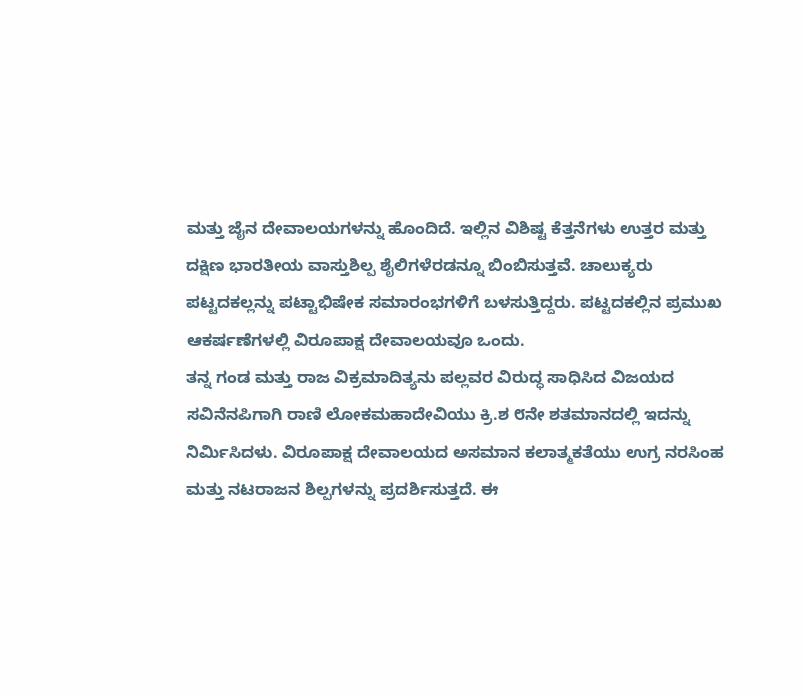ಮತ್ತು ಜೈನ ದೇವಾಲಯಗಳನ್ನು ಹೊಂದಿದೆ. ಇಲ್ಲಿನ ವಿಶಿಷ್ಟ ಕೆತ್ತನೆಗಳು ಉತ್ತರ ಮತ್ತು ದಕ್ಷಿಣ ಭಾರತೀಯ ವಾಸ್ತುಶಿಲ್ಪ ಶೈಲಿಗಳೆರಡನ್ನೂ ಬಿಂಬಿಸುತ್ತವೆ. ಚಾಲುಕ್ಯರು ಪಟ್ಟದಕಲ್ಲನ್ನು ಪಟ್ಟಾಭಿಷೇಕ ಸಮಾರಂಭಗಳಿಗೆ ಬಳಸುತ್ತಿದ್ದರು. ಪಟ್ಟದಕಲ್ಲಿನ ಪ್ರಮುಖ ಆಕರ್ಷಣೆಗಳಲ್ಲಿ ವಿರೂಪಾಕ್ಷ ದೇವಾಲಯವೂ ಒಂದು.
ತನ್ನ ಗಂಡ ಮತ್ತು ರಾಜ ವಿಕ್ರಮಾದಿತ್ಯನು ಪಲ್ಲವರ ವಿರುದ್ಧ ಸಾಧಿಸಿದ ವಿಜಯದ ಸವಿನೆನಪಿಗಾಗಿ ರಾಣಿ ಲೋಕಮಹಾದೇವಿಯು ಕ್ರಿ.ಶ ೮ನೇ ಶತಮಾನದಲ್ಲಿ ಇದನ್ನು ನಿರ್ಮಿಸಿದಳು. ವಿರೂಪಾಕ್ಷ ದೇವಾಲಯದ ಅಸಮಾನ ಕಲಾತ್ಮಕತೆಯು ಉಗ್ರ ನರಸಿಂಹ ಮತ್ತು ನಟರಾಜನ ಶಿಲ್ಪಗಳನ್ನು ಪ್ರದರ್ಶಿಸುತ್ತದೆ. ಈ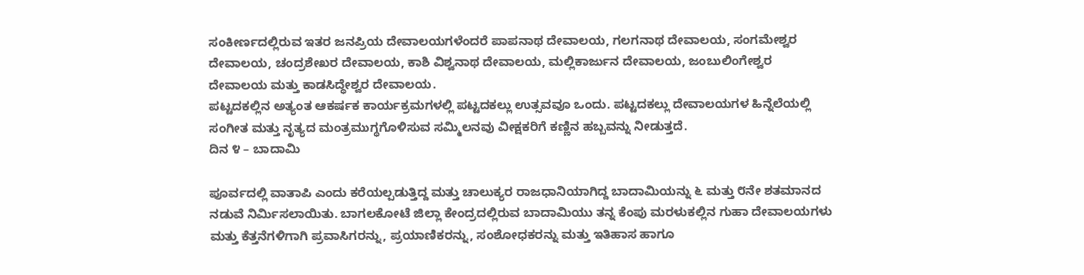ಸಂಕೀರ್ಣದಲ್ಲಿರುವ ಇತರ ಜನಪ್ರಿಯ ದೇವಾಲಯಗಳೆಂದರೆ ಪಾಪನಾಥ ದೇವಾಲಯ, ಗಲಗನಾಥ ದೇವಾಲಯ, ಸಂಗಮೇಶ್ವರ ದೇವಾಲಯ, ಚಂದ್ರಶೇಖರ ದೇವಾಲಯ, ಕಾಶಿ ವಿಶ್ವನಾಥ ದೇವಾಲಯ, ಮಲ್ಲಿಕಾರ್ಜುನ ದೇವಾಲಯ, ಜಂಬುಲಿಂಗೇಶ್ವರ ದೇವಾಲಯ ಮತ್ತು ಕಾಡಸಿದ್ಧೇಶ್ವರ ದೇವಾಲಯ.
ಪಟ್ಟದಕಲ್ಲಿನ ಅತ್ಯಂತ ಆಕರ್ಷಕ ಕಾರ್ಯಕ್ರಮಗಳಲ್ಲಿ ಪಟ್ಟದಕಲ್ಲು ಉತ್ಸವವೂ ಒಂದು. ಪಟ್ಟದಕಲ್ಲು ದೇವಾಲಯಗಳ ಹಿನ್ನೆಲೆಯಲ್ಲಿ ಸಂಗೀತ ಮತ್ತು ನೃತ್ಯದ ಮಂತ್ರಮುಗ್ಧಗೊಳಿಸುವ ಸಮ್ಮಿಲನವು ವೀಕ್ಷಕರಿಗೆ ಕಣ್ಣಿನ ಹಬ್ಬವನ್ನು ನೀಡುತ್ತದೆ.
ದಿನ ೪ – ಬಾದಾಮಿ

ಪೂರ್ವದಲ್ಲಿ ವಾತಾಪಿ ಎಂದು ಕರೆಯಲ್ಪಡುತ್ತಿದ್ದ ಮತ್ತು ಚಾಲುಕ್ಯರ ರಾಜಧಾನಿಯಾಗಿದ್ದ ಬಾದಾಮಿಯನ್ನು ೬ ಮತ್ತು ೮ನೇ ಶತಮಾನದ ನಡುವೆ ನಿರ್ಮಿಸಲಾಯಿತು. ಬಾಗಲಕೋಟೆ ಜಿಲ್ಲಾ ಕೇಂದ್ರದಲ್ಲಿರುವ ಬಾದಾಮಿಯು ತನ್ನ ಕೆಂಪು ಮರಳುಕಲ್ಲಿನ ಗುಹಾ ದೇವಾಲಯಗಳು ಮತ್ತು ಕೆತ್ತನೆಗಳಿಗಾಗಿ ಪ್ರವಾಸಿಗರನ್ನು, ಪ್ರಯಾಣಿಕರನ್ನು, ಸಂಶೋಧಕರನ್ನು ಮತ್ತು ಇತಿಹಾಸ ಹಾಗೂ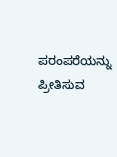ಪರಂಪರೆಯನ್ನು ಪ್ರೀತಿಸುವ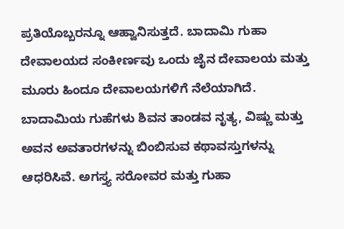ಪ್ರತಿಯೊಬ್ಬರನ್ನೂ ಆಹ್ವಾನಿಸುತ್ತದೆ. ಬಾದಾಮಿ ಗುಹಾ ದೇವಾಲಯದ ಸಂಕೀರ್ಣವು ಒಂದು ಜೈನ ದೇವಾಲಯ ಮತ್ತು ಮೂರು ಹಿಂದೂ ದೇವಾಲಯಗಳಿಗೆ ನೆಲೆಯಾಗಿದೆ.
ಬಾದಾಮಿಯ ಗುಹೆಗಳು ಶಿವನ ತಾಂಡವ ನೃತ್ಯ, ವಿಷ್ಣು ಮತ್ತು ಅವನ ಅವತಾರಗಳನ್ನು ಬಿಂಬಿಸುವ ಕಥಾವಸ್ತುಗಳನ್ನು ಆಧರಿಸಿವೆ. ಅಗಸ್ತ್ಯ ಸರೋವರ ಮತ್ತು ಗುಹಾ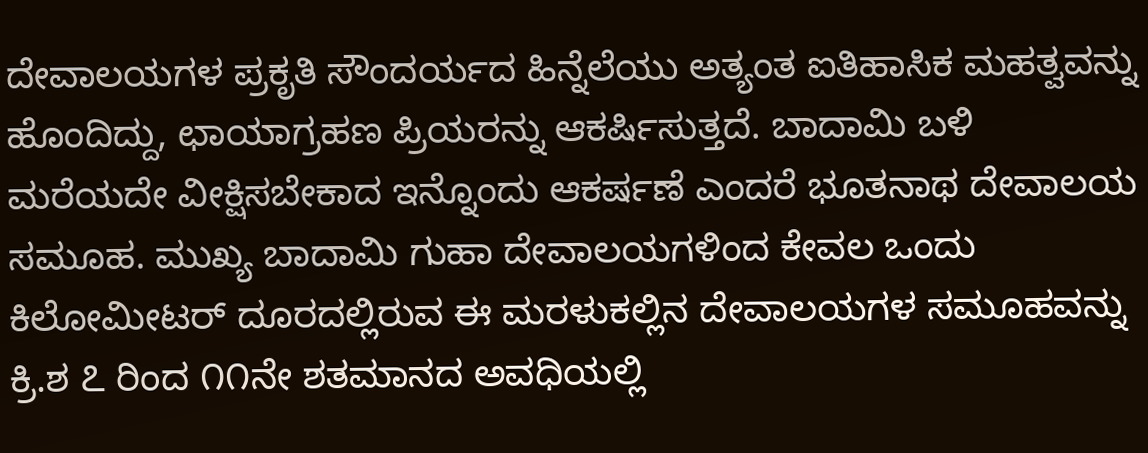ದೇವಾಲಯಗಳ ಪ್ರಕೃತಿ ಸೌಂದರ್ಯದ ಹಿನ್ನೆಲೆಯು ಅತ್ಯಂತ ಐತಿಹಾಸಿಕ ಮಹತ್ವವನ್ನು ಹೊಂದಿದ್ದು, ಛಾಯಾಗ್ರಹಣ ಪ್ರಿಯರನ್ನು ಆಕರ್ಷಿಸುತ್ತದೆ. ಬಾದಾಮಿ ಬಳಿ ಮರೆಯದೇ ವೀಕ್ಷಿಸಬೇಕಾದ ಇನ್ನೊಂದು ಆಕರ್ಷಣೆ ಎಂದರೆ ಭೂತನಾಥ ದೇವಾಲಯ ಸಮೂಹ. ಮುಖ್ಯ ಬಾದಾಮಿ ಗುಹಾ ದೇವಾಲಯಗಳಿಂದ ಕೇವಲ ಒಂದು ಕಿಲೋಮೀಟರ್ ದೂರದಲ್ಲಿರುವ ಈ ಮರಳುಕಲ್ಲಿನ ದೇವಾಲಯಗಳ ಸಮೂಹವನ್ನು ಕ್ರಿ.ಶ ೭ ರಿಂದ ೧೧ನೇ ಶತಮಾನದ ಅವಧಿಯಲ್ಲಿ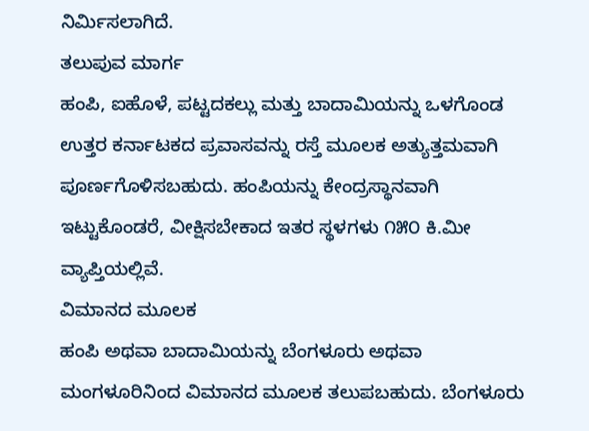ನಿರ್ಮಿಸಲಾಗಿದೆ.
ತಲುಪುವ ಮಾರ್ಗ
ಹಂಪಿ, ಐಹೊಳೆ, ಪಟ್ಟದಕಲ್ಲು ಮತ್ತು ಬಾದಾಮಿಯನ್ನು ಒಳಗೊಂಡ ಉತ್ತರ ಕರ್ನಾಟಕದ ಪ್ರವಾಸವನ್ನು ರಸ್ತೆ ಮೂಲಕ ಅತ್ಯುತ್ತಮವಾಗಿ ಪೂರ್ಣಗೊಳಿಸಬಹುದು. ಹಂಪಿಯನ್ನು ಕೇಂದ್ರಸ್ಥಾನವಾಗಿ ಇಟ್ಟುಕೊಂಡರೆ, ವೀಕ್ಷಿಸಬೇಕಾದ ಇತರ ಸ್ಥಳಗಳು ೧೫೦ ಕಿ.ಮೀ ವ್ಯಾಪ್ತಿಯಲ್ಲಿವೆ.
ವಿಮಾನದ ಮೂಲಕ
ಹಂಪಿ ಅಥವಾ ಬಾದಾಮಿಯನ್ನು ಬೆಂಗಳೂರು ಅಥವಾ ಮಂಗಳೂರಿನಿಂದ ವಿಮಾನದ ಮೂಲಕ ತಲುಪಬಹುದು. ಬೆಂಗಳೂರು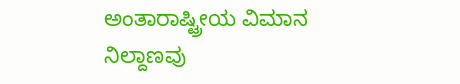ಅಂತಾರಾಷ್ಟ್ರೀಯ ವಿಮಾನ ನಿಲ್ದಾಣವು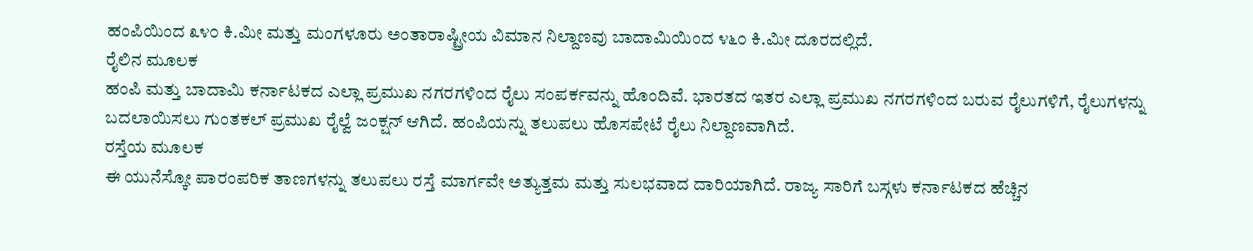ಹಂಪಿಯಿಂದ ೩೪೦ ಕಿ.ಮೀ ಮತ್ತು ಮಂಗಳೂರು ಅಂತಾರಾಷ್ಟ್ರೀಯ ವಿಮಾನ ನಿಲ್ದಾಣವು ಬಾದಾಮಿಯಿಂದ ೪೬೦ ಕಿ.ಮೀ ದೂರದಲ್ಲಿದೆ.
ರೈಲಿನ ಮೂಲಕ
ಹಂಪಿ ಮತ್ತು ಬಾದಾಮಿ ಕರ್ನಾಟಕದ ಎಲ್ಲಾ ಪ್ರಮುಖ ನಗರಗಳಿಂದ ರೈಲು ಸಂಪರ್ಕವನ್ನು ಹೊಂದಿವೆ. ಭಾರತದ ಇತರ ಎಲ್ಲಾ ಪ್ರಮುಖ ನಗರಗಳಿಂದ ಬರುವ ರೈಲುಗಳಿಗೆ, ರೈಲುಗಳನ್ನು ಬದಲಾಯಿಸಲು ಗುಂತಕಲ್ ಪ್ರಮುಖ ರೈಲ್ವೆ ಜಂಕ್ಷನ್ ಆಗಿದೆ. ಹಂಪಿಯನ್ನು ತಲುಪಲು ಹೊಸಪೇಟೆ ರೈಲು ನಿಲ್ದಾಣವಾಗಿದೆ.
ರಸ್ತೆಯ ಮೂಲಕ
ಈ ಯುನೆಸ್ಕೋ ಪಾರಂಪರಿಕ ತಾಣಗಳನ್ನು ತಲುಪಲು ರಸ್ತೆ ಮಾರ್ಗವೇ ಅತ್ಯುತ್ತಮ ಮತ್ತು ಸುಲಭವಾದ ದಾರಿಯಾಗಿದೆ. ರಾಜ್ಯ ಸಾರಿಗೆ ಬಸ್ಗಳು ಕರ್ನಾಟಕದ ಹೆಚ್ಚಿನ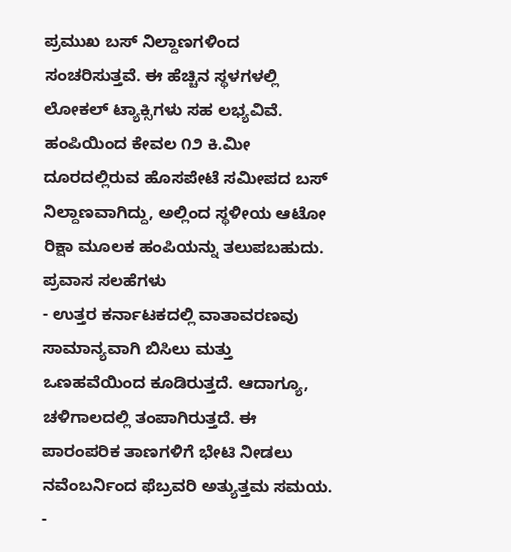ಪ್ರಮುಖ ಬಸ್ ನಿಲ್ದಾಣಗಳಿಂದ ಸಂಚರಿಸುತ್ತವೆ. ಈ ಹೆಚ್ಚಿನ ಸ್ಥಳಗಳಲ್ಲಿ ಲೋಕಲ್ ಟ್ಯಾಕ್ಸಿಗಳು ಸಹ ಲಭ್ಯವಿವೆ. ಹಂಪಿಯಿಂದ ಕೇವಲ ೧೨ ಕಿ.ಮೀ ದೂರದಲ್ಲಿರುವ ಹೊಸಪೇಟೆ ಸಮೀಪದ ಬಸ್ ನಿಲ್ದಾಣವಾಗಿದ್ದು, ಅಲ್ಲಿಂದ ಸ್ಥಳೀಯ ಆಟೋ ರಿಕ್ಷಾ ಮೂಲಕ ಹಂಪಿಯನ್ನು ತಲುಪಬಹುದು.
ಪ್ರವಾಸ ಸಲಹೆಗಳು
- ಉತ್ತರ ಕರ್ನಾಟಕದಲ್ಲಿ ವಾತಾವರಣವು ಸಾಮಾನ್ಯವಾಗಿ ಬಿಸಿಲು ಮತ್ತು ಒಣಹವೆಯಿಂದ ಕೂಡಿರುತ್ತದೆ. ಆದಾಗ್ಯೂ, ಚಳಿಗಾಲದಲ್ಲಿ ತಂಪಾಗಿರುತ್ತದೆ. ಈ ಪಾರಂಪರಿಕ ತಾಣಗಳಿಗೆ ಭೇಟಿ ನೀಡಲು ನವೆಂಬರ್ನಿಂದ ಫೆಬ್ರವರಿ ಅತ್ಯುತ್ತಮ ಸಮಯ.
-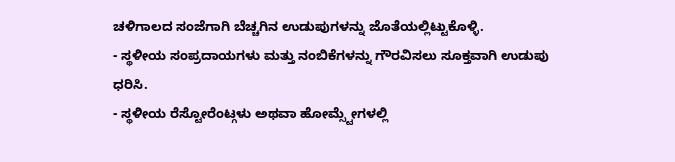ಚಳಿಗಾಲದ ಸಂಜೆಗಾಗಿ ಬೆಚ್ಚಗಿನ ಉಡುಪುಗಳನ್ನು ಜೊತೆಯಲ್ಲಿಟ್ಟುಕೊಳ್ಳಿ.
- ಸ್ಥಳೀಯ ಸಂಪ್ರದಾಯಗಳು ಮತ್ತು ನಂಬಿಕೆಗಳನ್ನು ಗೌರವಿಸಲು ಸೂಕ್ತವಾಗಿ ಉಡುಪು ಧರಿಸಿ.
- ಸ್ಥಳೀಯ ರೆಸ್ಟೋರೆಂಟ್ಗಳು ಅಥವಾ ಹೋಮ್ಸ್ಟೇಗಳಲ್ಲಿ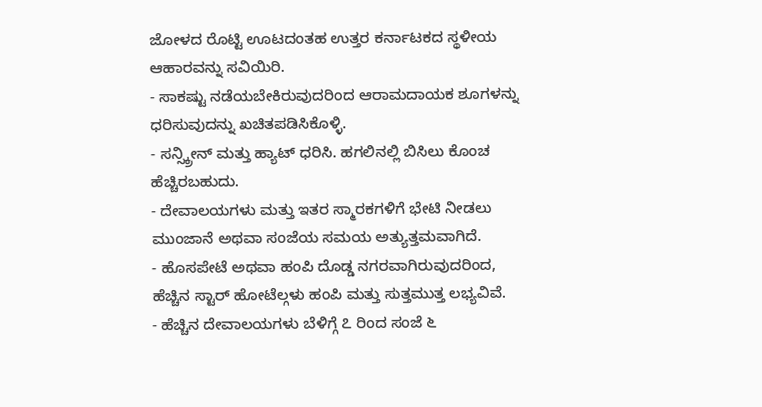ಜೋಳದ ರೊಟ್ಟಿ ಊಟದಂತಹ ಉತ್ತರ ಕರ್ನಾಟಕದ ಸ್ಥಳೀಯ ಆಹಾರವನ್ನು ಸವಿಯಿರಿ.
- ಸಾಕಷ್ಟು ನಡೆಯಬೇಕಿರುವುದರಿಂದ ಆರಾಮದಾಯಕ ಶೂಗಳನ್ನು ಧರಿಸುವುದನ್ನು ಖಚಿತಪಡಿಸಿಕೊಳ್ಳಿ.
- ಸನ್ಸ್ಕ್ರೀನ್ ಮತ್ತು ಹ್ಯಾಟ್ ಧರಿಸಿ. ಹಗಲಿನಲ್ಲಿ ಬಿಸಿಲು ಕೊಂಚ ಹೆಚ್ಚಿರಬಹುದು.
- ದೇವಾಲಯಗಳು ಮತ್ತು ಇತರ ಸ್ಮಾರಕಗಳಿಗೆ ಭೇಟಿ ನೀಡಲು ಮುಂಜಾನೆ ಅಥವಾ ಸಂಜೆಯ ಸಮಯ ಅತ್ಯುತ್ತಮವಾಗಿದೆ.
- ಹೊಸಪೇಟೆ ಅಥವಾ ಹಂಪಿ ದೊಡ್ಡ ನಗರವಾಗಿರುವುದರಿಂದ, ಹೆಚ್ಚಿನ ಸ್ಟಾರ್ ಹೋಟೆಲ್ಗಳು ಹಂಪಿ ಮತ್ತು ಸುತ್ತಮುತ್ತ ಲಭ್ಯವಿವೆ.
- ಹೆಚ್ಚಿನ ದೇವಾಲಯಗಳು ಬೆಳಿಗ್ಗೆ ೭ ರಿಂದ ಸಂಜೆ ೬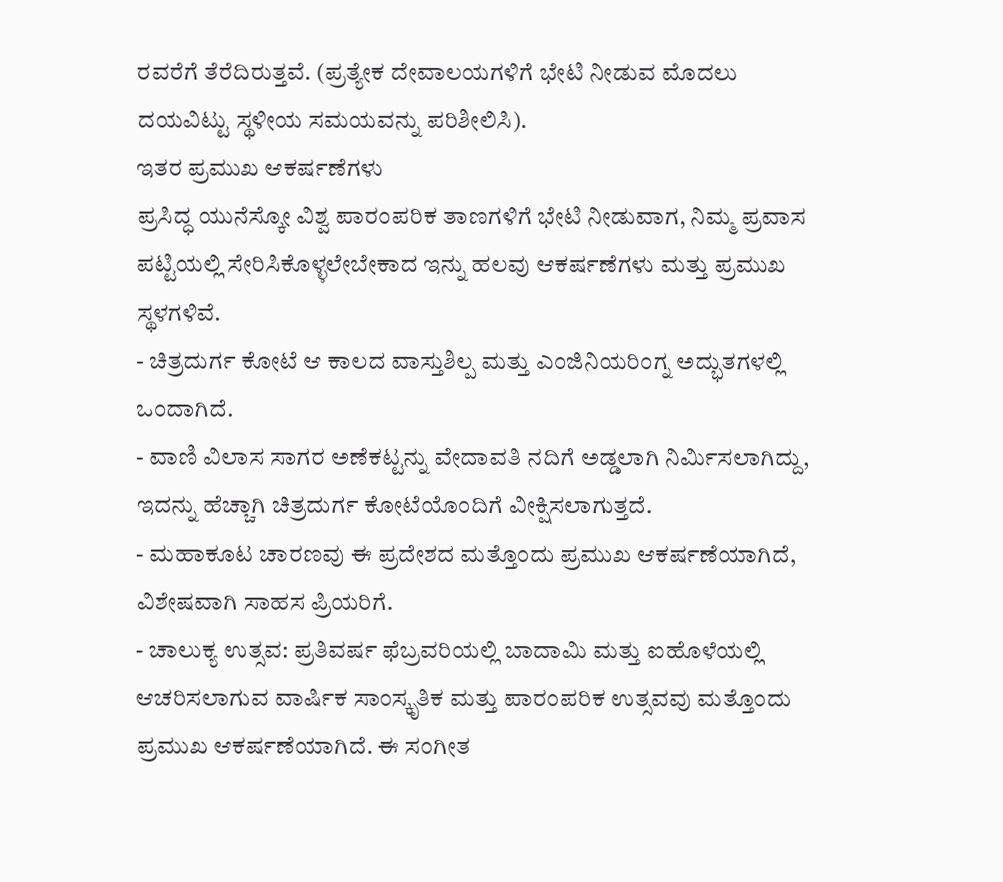ರವರೆಗೆ ತೆರೆದಿರುತ್ತವೆ. (ಪ್ರತ್ಯೇಕ ದೇವಾಲಯಗಳಿಗೆ ಭೇಟಿ ನೀಡುವ ಮೊದಲು ದಯವಿಟ್ಟು ಸ್ಥಳೀಯ ಸಮಯವನ್ನು ಪರಿಶೀಲಿಸಿ).
ಇತರ ಪ್ರಮುಖ ಆಕರ್ಷಣೆಗಳು
ಪ್ರಸಿದ್ಧ ಯುನೆಸ್ಕೋ ವಿಶ್ವ ಪಾರಂಪರಿಕ ತಾಣಗಳಿಗೆ ಭೇಟಿ ನೀಡುವಾಗ, ನಿಮ್ಮ ಪ್ರವಾಸ ಪಟ್ಟಿಯಲ್ಲಿ ಸೇರಿಸಿಕೊಳ್ಳಲೇಬೇಕಾದ ಇನ್ನು ಹಲವು ಆಕರ್ಷಣೆಗಳು ಮತ್ತು ಪ್ರಮುಖ ಸ್ಥಳಗಳಿವೆ.
- ಚಿತ್ರದುರ್ಗ ಕೋಟೆ ಆ ಕಾಲದ ವಾಸ್ತುಶಿಲ್ಪ ಮತ್ತು ಎಂಜಿನಿಯರಿಂಗ್ನ ಅದ್ಭುತಗಳಲ್ಲಿ ಒಂದಾಗಿದೆ.
- ವಾಣಿ ವಿಲಾಸ ಸಾಗರ ಅಣೆಕಟ್ಟನ್ನು ವೇದಾವತಿ ನದಿಗೆ ಅಡ್ಡಲಾಗಿ ನಿರ್ಮಿಸಲಾಗಿದ್ದು, ಇದನ್ನು ಹೆಚ್ಚಾಗಿ ಚಿತ್ರದುರ್ಗ ಕೋಟೆಯೊಂದಿಗೆ ವೀಕ್ಷಿಸಲಾಗುತ್ತದೆ.
- ಮಹಾಕೂಟ ಚಾರಣವು ಈ ಪ್ರದೇಶದ ಮತ್ತೊಂದು ಪ್ರಮುಖ ಆಕರ್ಷಣೆಯಾಗಿದೆ, ವಿಶೇಷವಾಗಿ ಸಾಹಸ ಪ್ರಿಯರಿಗೆ.
- ಚಾಲುಕ್ಯ ಉತ್ಸವ: ಪ್ರತಿವರ್ಷ ಫೆಬ್ರವರಿಯಲ್ಲಿ ಬಾದಾಮಿ ಮತ್ತು ಐಹೊಳೆಯಲ್ಲಿ ಆಚರಿಸಲಾಗುವ ವಾರ್ಷಿಕ ಸಾಂಸ್ಕೃತಿಕ ಮತ್ತು ಪಾರಂಪರಿಕ ಉತ್ಸವವು ಮತ್ತೊಂದು ಪ್ರಮುಖ ಆಕರ್ಷಣೆಯಾಗಿದೆ. ಈ ಸಂಗೀತ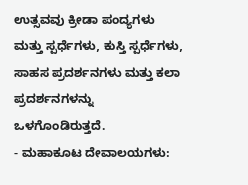ಉತ್ಸವವು ಕ್ರೀಡಾ ಪಂದ್ಯಗಳು ಮತ್ತು ಸ್ಪರ್ಧೆಗಳು, ಕುಸ್ತಿ ಸ್ಪರ್ಧೆಗಳು, ಸಾಹಸ ಪ್ರದರ್ಶನಗಳು ಮತ್ತು ಕಲಾ ಪ್ರದರ್ಶನಗಳನ್ನು ಒಳಗೊಂಡಿರುತ್ತದೆ.
- ಮಹಾಕೂಟ ದೇವಾಲಯಗಳು: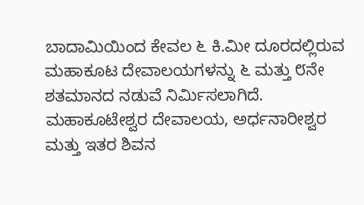ಬಾದಾಮಿಯಿಂದ ಕೇವಲ ೬ ಕಿ.ಮೀ ದೂರದಲ್ಲಿರುವ ಮಹಾಕೂಟ ದೇವಾಲಯಗಳನ್ನು ೬ ಮತ್ತು ೮ನೇ ಶತಮಾನದ ನಡುವೆ ನಿರ್ಮಿಸಲಾಗಿದೆ. ಮಹಾಕೂಟೇಶ್ವರ ದೇವಾಲಯ, ಅರ್ಧನಾರೀಶ್ವರ ಮತ್ತು ಇತರ ಶಿವನ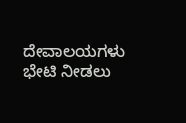ದೇವಾಲಯಗಳು ಭೇಟಿ ನೀಡಲು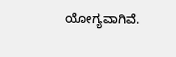ಯೋಗ್ಯವಾಗಿವೆ.